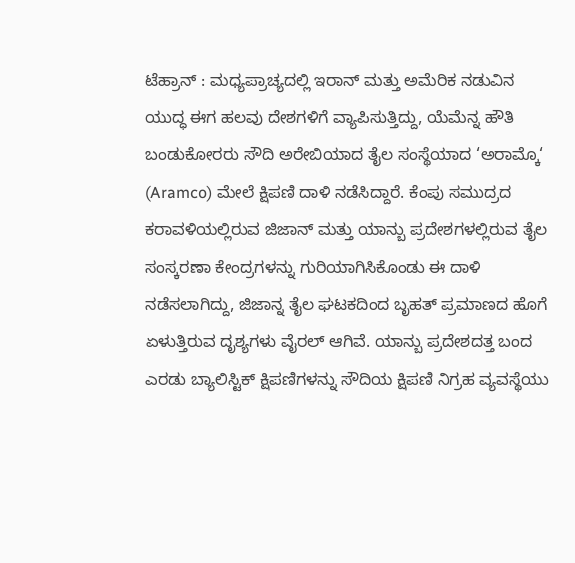ಟೆಹ್ರಾನ್ : ಮಧ್ಯಪ್ರಾಚ್ಯದಲ್ಲಿ ಇರಾನ್ ಮತ್ತು ಅಮೆರಿಕ ನಡುವಿನ ಯುದ್ಧ ಈಗ ಹಲವು ದೇಶಗಳಿಗೆ ವ್ಯಾಪಿಸುತ್ತಿದ್ದು, ಯೆಮೆನ್ನ ಹೌತಿ ಬಂಡುಕೋರರು ಸೌದಿ ಅರೇಬಿಯಾದ ತೈಲ ಸಂಸ್ಥೆಯಾದ ‘ಅರಾಮ್ಕೊ‘ (Aramco) ಮೇಲೆ ಕ್ಷಿಪಣಿ ದಾಳಿ ನಡೆಸಿದ್ದಾರೆ. ಕೆಂಪು ಸಮುದ್ರದ ಕರಾವಳಿಯಲ್ಲಿರುವ ಜಿಜಾನ್ ಮತ್ತು ಯಾನ್ಬು ಪ್ರದೇಶಗಳಲ್ಲಿರುವ ತೈಲ ಸಂಸ್ಕರಣಾ ಕೇಂದ್ರಗಳನ್ನು ಗುರಿಯಾಗಿಸಿಕೊಂಡು ಈ ದಾಳಿ ನಡೆಸಲಾಗಿದ್ದು, ಜಿಜಾನ್ನ ತೈಲ ಘಟಕದಿಂದ ಬೃಹತ್ ಪ್ರಮಾಣದ ಹೊಗೆ ಏಳುತ್ತಿರುವ ದೃಶ್ಯಗಳು ವೈರಲ್ ಆಗಿವೆ. ಯಾನ್ಬು ಪ್ರದೇಶದತ್ತ ಬಂದ ಎರಡು ಬ್ಯಾಲಿಸ್ಟಿಕ್ ಕ್ಷಿಪಣಿಗಳನ್ನು ಸೌದಿಯ ಕ್ಷಿಪಣಿ ನಿಗ್ರಹ ವ್ಯವಸ್ಥೆಯು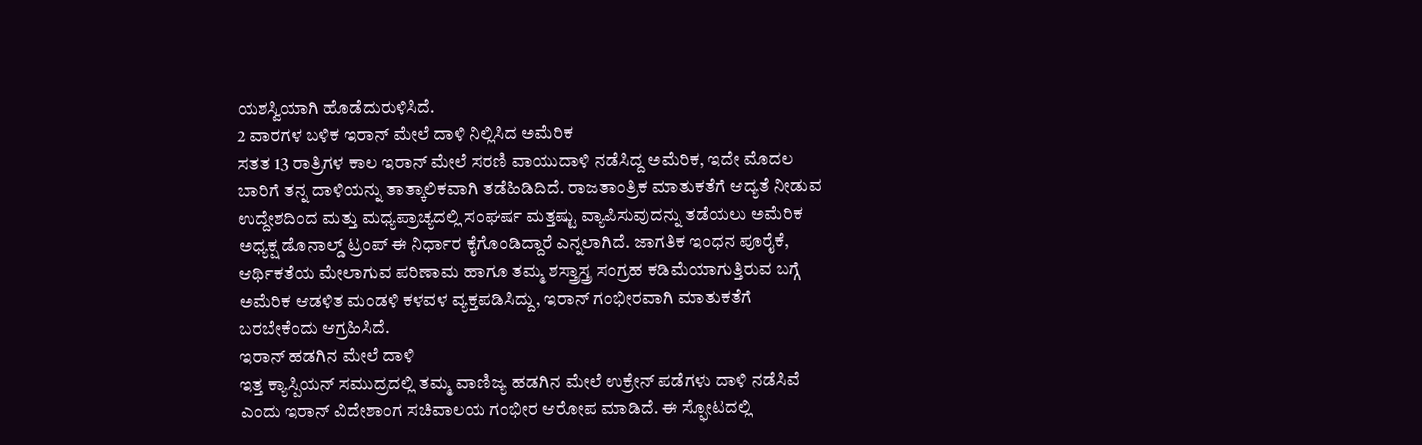ಯಶಸ್ವಿಯಾಗಿ ಹೊಡೆದುರುಳಿಸಿದೆ.
2 ವಾರಗಳ ಬಳಿಕ ಇರಾನ್ ಮೇಲೆ ದಾಳಿ ನಿಲ್ಲಿಸಿದ ಅಮೆರಿಕ
ಸತತ 13 ರಾತ್ರಿಗಳ ಕಾಲ ಇರಾನ್ ಮೇಲೆ ಸರಣಿ ವಾಯುದಾಳಿ ನಡೆಸಿದ್ದ ಅಮೆರಿಕ, ಇದೇ ಮೊದಲ ಬಾರಿಗೆ ತನ್ನ ದಾಳಿಯನ್ನು ತಾತ್ಕಾಲಿಕವಾಗಿ ತಡೆಹಿಡಿದಿದೆ. ರಾಜತಾಂತ್ರಿಕ ಮಾತುಕತೆಗೆ ಆದ್ಯತೆ ನೀಡುವ ಉದ್ದೇಶದಿಂದ ಮತ್ತು ಮಧ್ಯಪ್ರಾಚ್ಯದಲ್ಲಿ ಸಂಘರ್ಷ ಮತ್ತಷ್ಟು ವ್ಯಾಪಿಸುವುದನ್ನು ತಡೆಯಲು ಅಮೆರಿಕ ಅಧ್ಯಕ್ಷ ಡೊನಾಲ್ಡ್ ಟ್ರಂಪ್ ಈ ನಿರ್ಧಾರ ಕೈಗೊಂಡಿದ್ದಾರೆ ಎನ್ನಲಾಗಿದೆ. ಜಾಗತಿಕ ಇಂಧನ ಪೂರೈಕೆ, ಆರ್ಥಿಕತೆಯ ಮೇಲಾಗುವ ಪರಿಣಾಮ ಹಾಗೂ ತಮ್ಮ ಶಸ್ತ್ರಾಸ್ತ್ರ ಸಂಗ್ರಹ ಕಡಿಮೆಯಾಗುತ್ತಿರುವ ಬಗ್ಗೆ ಅಮೆರಿಕ ಆಡಳಿತ ಮಂಡಳಿ ಕಳವಳ ವ್ಯಕ್ತಪಡಿಸಿದ್ದು, ಇರಾನ್ ಗಂಭೀರವಾಗಿ ಮಾತುಕತೆಗೆ ಬರಬೇಕೆಂದು ಆಗ್ರಹಿಸಿದೆ.
ಇರಾನ್ ಹಡಗಿನ ಮೇಲೆ ದಾಳಿ
ಇತ್ತ ಕ್ಯಾಸ್ಪಿಯನ್ ಸಮುದ್ರದಲ್ಲಿ ತಮ್ಮ ವಾಣಿಜ್ಯ ಹಡಗಿನ ಮೇಲೆ ಉಕ್ರೇನ್ ಪಡೆಗಳು ದಾಳಿ ನಡೆಸಿವೆ ಎಂದು ಇರಾನ್ ವಿದೇಶಾಂಗ ಸಚಿವಾಲಯ ಗಂಭೀರ ಆರೋಪ ಮಾಡಿದೆ. ಈ ಸ್ಫೋಟದಲ್ಲಿ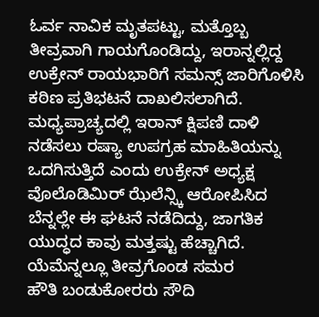ಓರ್ವ ನಾವಿಕ ಮೃತಪಟ್ಟು, ಮತ್ತೊಬ್ಬ ತೀವ್ರವಾಗಿ ಗಾಯಗೊಂಡಿದ್ದು, ಇರಾನ್ನಲ್ಲಿದ್ದ ಉಕ್ರೇನ್ ರಾಯಭಾರಿಗೆ ಸಮನ್ಸ್ ಜಾರಿಗೊಳಿಸಿ ಕಠಿಣ ಪ್ರತಿಭಟನೆ ದಾಖಲಿಸಲಾಗಿದೆ. ಮಧ್ಯಪ್ರಾಚ್ಯದಲ್ಲಿ ಇರಾನ್ ಕ್ಷಿಪಣಿ ದಾಳಿ ನಡೆಸಲು ರಷ್ಯಾ ಉಪಗ್ರಹ ಮಾಹಿತಿಯನ್ನು ಒದಗಿಸುತ್ತಿದೆ ಎಂದು ಉಕ್ರೇನ್ ಅಧ್ಯಕ್ಷ ವೊಲೊಡಿಮಿರ್ ಝೆಲೆನ್ಸ್ಕಿ ಆರೋಪಿಸಿದ ಬೆನ್ನಲ್ಲೇ ಈ ಘಟನೆ ನಡೆದಿದ್ದು, ಜಾಗತಿಕ ಯುದ್ಧದ ಕಾವು ಮತ್ತಷ್ಟು ಹೆಚ್ಚಾಗಿದೆ.
ಯೆಮೆನ್ನಲ್ಲೂ ತೀವ್ರಗೊಂಡ ಸಮರ
ಹೌತಿ ಬಂಡುಕೋರರು ಸೌದಿ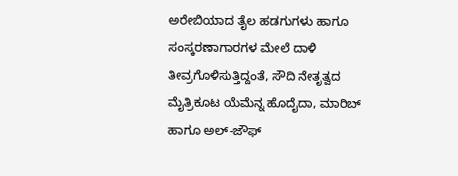ಅರೇಬಿಯಾದ ತೈಲ ಹಡಗುಗಳು ಹಾಗೂ ಸಂಸ್ಕರಣಾಗಾರಗಳ ಮೇಲೆ ದಾಳಿ ತೀವ್ರಗೊಳಿಸುತ್ತಿದ್ದಂತೆ, ಸೌದಿ ನೇತೃತ್ವದ ಮೈತ್ರಿಕೂಟ ಯೆಮೆನ್ನ ಹೊದೈದಾ, ಮಾರಿಬ್ ಹಾಗೂ ಅಲ್-ಜೌಫ್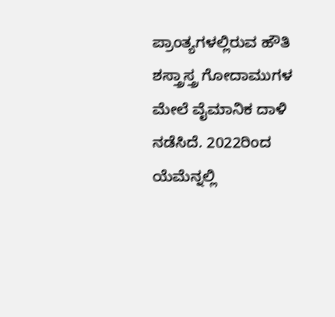ಪ್ರಾಂತ್ಯಗಳಲ್ಲಿರುವ ಹೌತಿ ಶಸ್ತ್ರಾಸ್ತ್ರ ಗೋದಾಮುಗಳ ಮೇಲೆ ವೈಮಾನಿಕ ದಾಳಿ ನಡೆಸಿದೆ. 2022ರಿಂದ ಯೆಮೆನ್ನಲ್ಲಿ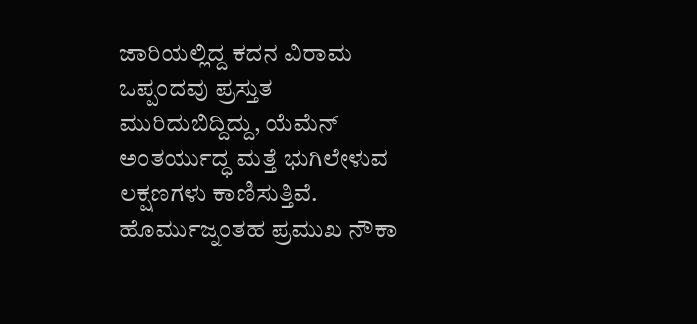ಜಾರಿಯಲ್ಲಿದ್ದ ಕದನ ವಿರಾಮ ಒಪ್ಪಂದವು ಪ್ರಸ್ತುತ ಮುರಿದುಬಿದ್ದಿದ್ದು, ಯೆಮೆನ್ ಅಂತರ್ಯುದ್ಧ ಮತ್ತೆ ಭುಗಿಲೇಳುವ ಲಕ್ಷಣಗಳು ಕಾಣಿಸುತ್ತಿವೆ. ಹೊರ್ಮುಜ್ನಂತಹ ಪ್ರಮುಖ ನೌಕಾ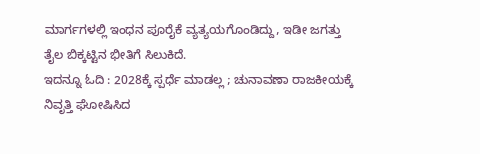ಮಾರ್ಗಗಳಲ್ಲಿ ಇಂಧನ ಪೂರೈಕೆ ವ್ಯತ್ಯಯಗೊಂಡಿದ್ದು, ಇಡೀ ಜಗತ್ತು ತೈಲ ಬಿಕ್ಕಟ್ಟಿನ ಭೀತಿಗೆ ಸಿಲುಕಿದೆ.
ಇದನ್ನೂ ಓದಿ : 2028ಕ್ಕೆ ಸ್ಪರ್ಧೆ ಮಾಡಲ್ಲ ; ಚುನಾವಣಾ ರಾಜಕೀಯಕ್ಕೆ ನಿವೃತ್ತಿ ಘೋಷಿಸಿದ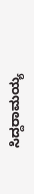ಸಿದ್ದರಾಮಯ್ಯ